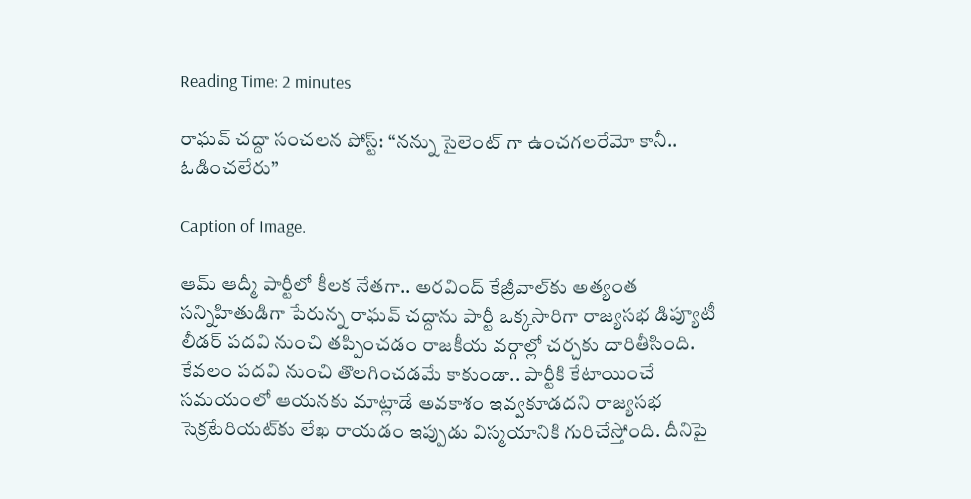Reading Time: 2 minutes

రాఘవ్ చద్దా సంచలన పోస్ట్: “నన్ను సైలెంట్ గా ఉంచగలరేమో కానీ.. ఓడించలేరు”

Caption of Image.

ఆమ్ ఆద్మీ పార్టీలో కీలక నేతగా.. అరవింద్ కేజ్రీవాల్‌కు అత్యంత సన్నిహితుడిగా పేరున్న రాఘవ్ చద్దాను పార్టీ ఒక్కసారిగా రాజ్యసభ డిప్యూటీ లీడర్ పదవి నుంచి తప్పించడం రాజకీయ వర్గాల్లో చర్చకు దారితీసింది. కేవలం పదవి నుంచి తొలగించడమే కాకుండా.. పార్టీకి కేటాయించే సమయంలో ఆయనకు మాట్లాడే అవకాశం ఇవ్వకూడదని రాజ్యసభ సెక్రటేరియట్‌కు లేఖ రాయడం ఇప్పుడు విస్మయానికి గురిచేస్తోంది. దీనిపై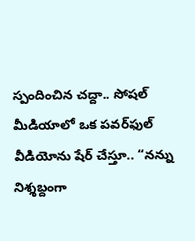స్పందించిన చద్దా.. సోషల్ మీడియాలో ఒక పవర్‌ఫుల్ వీడియోను షేర్ చేస్తూ.. “నన్ను నిశ్శబ్దంగా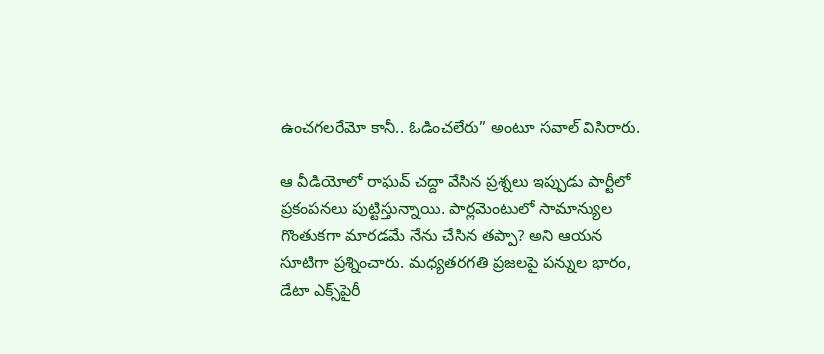ఉంచగలరేమో కానీ.. ఓడించలేరు” అంటూ సవాల్ విసిరారు.

ఆ వీడియోలో రాఘవ్ చద్దా వేసిన ప్రశ్నలు ఇప్పుడు పార్టీలో ప్రకంపనలు పుట్టిస్తున్నాయి. పార్లమెంటులో సామాన్యుల గొంతుకగా మారడమే నేను చేసిన తప్పా? అని ఆయన సూటిగా ప్రశ్నించారు. మధ్యతరగతి ప్రజలపై పన్నుల భారం, డేటా ఎక్స్‌పైరీ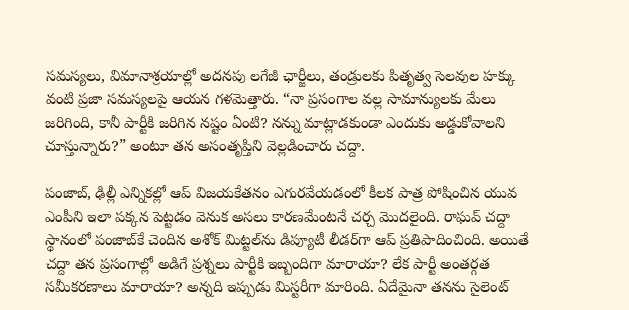సమస్యలు, విమానాశ్రయాల్లో అదనపు లగేజీ ఛార్జీలు, తండ్రులకు పితృత్వ సెలవుల హక్కు వంటి ప్రజా సమస్యలపై ఆయన గళమెత్తారు. “నా ప్రసంగాల వల్ల సామాన్యులకు మేలు జరిగింది, కానీ పార్టీకి జరిగిన నష్టం ఏంటి? నన్ను మాట్లాడకుండా ఎందుకు అడ్డుకోవాలని చూస్తున్నారు?” అంటూ తన అసంతృప్తిని వెల్లడించారు చద్దా.

పంజాబ్, ఢిల్లీ ఎన్నికల్లో ఆప్ విజయకేతనం ఎగురవేయడంలో కీలక పాత్ర పోషించిన యువ ఎంపీని ఇలా పక్కన పెట్టడం వెనుక అసలు కారణమేంటనే చర్చ మొదలైంది. రాఘవ్ చద్దా స్థానంలో పంజాబ్‌కే చెందిన అశోక్ మిట్టల్‌ను డిప్యూటీ లీడర్‌గా ఆప్ ప్రతిపాదించింది. అయితే చద్దా తన ప్రసంగాల్లో అడిగే ప్రశ్నలు పార్టీకి ఇబ్బందిగా మారాయా? లేక పార్టీ అంతర్గత సమీకరణాలు మారాయా? అన్నది ఇప్పుడు మిస్టరీగా మారింది. ఏదేమైనా తనను సైలెంట్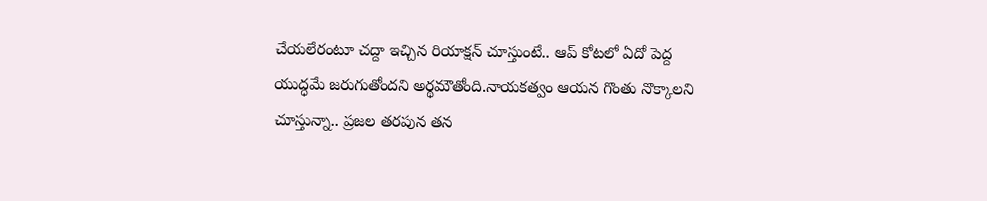చేయలేరంటూ చద్దా ఇచ్చిన రియాక్షన్ చూస్తుంటే.. ఆప్ కోటలో ఏదో పెద్ద యుద్ధమే జరుగుతోందని అర్థమౌతోంది.నాయకత్వం ఆయన గొంతు నొక్కాలని చూస్తున్నా.. ప్రజల తరపున తన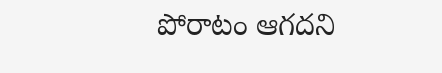పోరాటం ఆగదని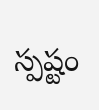స్పష్టం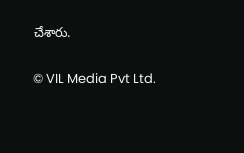చేశారు.

© VIL Media Pvt Ltd.